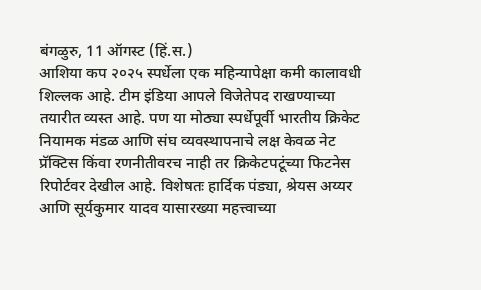बंगळुरु, 11 ऑगस्ट (हिं.स.)
आशिया कप २०२५ स्पर्धेला एक महिन्यापेक्षा कमी कालावधी शिल्लक आहे. टीम इंडिया आपले विजेतेपद राखण्याच्या तयारीत व्यस्त आहे. पण या मोठ्या स्पर्धेपूर्वी भारतीय क्रिकेट नियामक मंडळ आणि संघ व्यवस्थापनाचे लक्ष केवळ नेट प्रॅक्टिस किंवा रणनीतीवरच नाही तर क्रिकेटपटूंच्या फिटनेस रिपोर्टवर देखील आहे. विशेषतः हार्दिक पंड्या, श्रेयस अय्यर आणि सूर्यकुमार यादव यासारख्या महत्त्वाच्या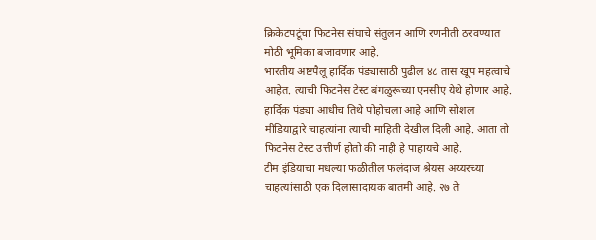क्रिकेटपटूंचा फिटनेस संघाचे संतुलन आणि रणनीती ठरवण्यात मोठी भूमिका बजावणार आहे.
भारतीय अष्टपैलू हार्दिक पंड्यासाठी पुढील ४८ तास खूप महत्वाचे आहेत. त्याची फिटनेस टेस्ट बंगळुरूच्या एनसीए येथे होणार आहे. हार्दिक पंड्या आधीच तिथे पोहोचला आहे आणि सोशल मीडियाद्वारे चाहत्यांना त्याची माहिती देखील दिली आहे. आता तो फिटनेस टेस्ट उत्तीर्ण होतो की नाही हे पाहायचे आहे.
टीम इंडियाचा मधल्या फळीतील फलंदाज श्रेयस अय्यरच्या चाहत्यांसाठी एक दिलासादायक बातमी आहे. २७ ते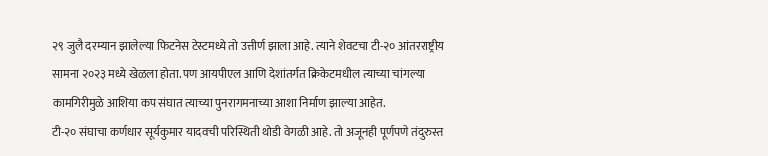२९ जुलै दरम्यान झालेल्या फिटनेस टेस्टमध्ये तो उत्तीर्ण झाला आहे. त्याने शेवटचा टी-२० आंतरराष्ट्रीय सामना २०२३ मध्ये खेळला होता. पण आयपीएल आणि देशांतर्गत क्रिकेटमधील त्याच्या चांगल्या कामगिरीमुळे आशिया कप संघात त्याच्या पुनरागमनाच्या आशा निर्माण झाल्या आहेत.
टी-२० संघाचा कर्णधार सूर्यकुमार यादवची परिस्थिती थोडी वेगळी आहे. तो अजूनही पूर्णपणे तंदुरुस्त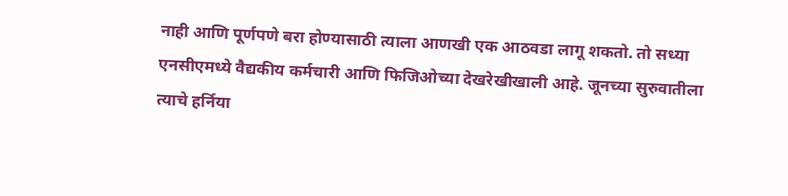नाही आणि पूर्णपणे बरा होण्यासाठी त्याला आणखी एक आठवडा लागू शकतो. तो सध्या एनसीएमध्ये वैद्यकीय कर्मचारी आणि फिजिओच्या देखरेखीखाली आहे. जूनच्या सुरुवातीला त्याचे हर्निया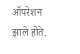ऑपरेशन झाले होते.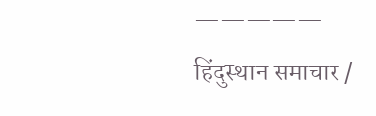—————
हिंदुस्थान समाचार /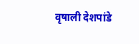वृषाली देशपांडे